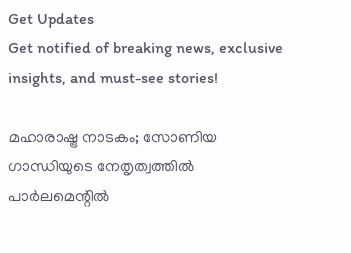Get Updates
Get notified of breaking news, exclusive insights, and must-see stories!

മഹാരാഷ്ട്ര നാടകം; സോണിയ ഗാന്ധിയുടെ നേതൃത്വത്തിൽ പാർലമെന്റിൽ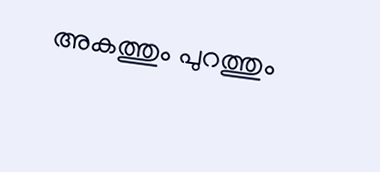അകത്തും പുറത്തും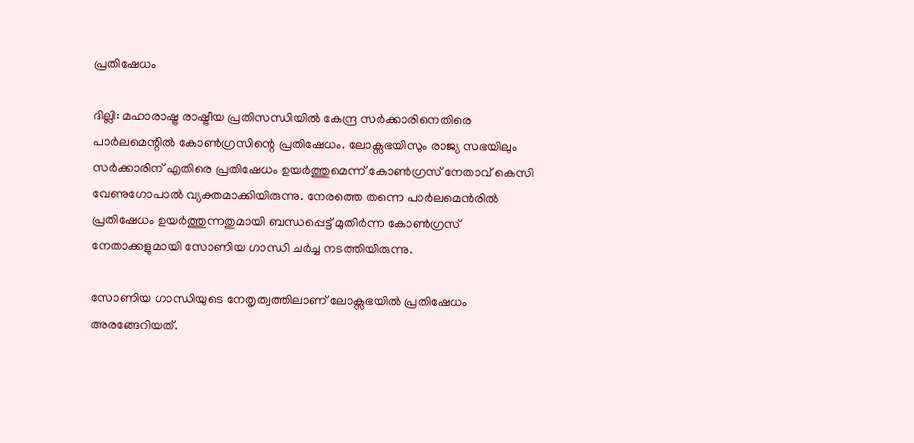പ്രതിഷേധം

ദില്ലി: മഹാരാഷ്ട്ര രാഷ്ട്രീയ പ്രതിസന്ധിയിൽ കേന്ദ്ര സർക്കാരിനെതിരെ പാർലമെന്റിൽ കോൺഗ്രസിന്റെ പ്രതിഷേധം. ലോക്സഭയിസും രാജ്യ സഭയിലും സർക്കാരിന് എതിരെ പ്രതിഷേധം ഉയർത്തുമെന്ന് കോൺഗ്രസ് നേതാവ് കെസി വേണുഗോപാൽ വ്യക്തമാക്കിയിരുന്നു. നേരത്തെ തന്നെ പാർലമെൻരിൽ പ്രതിഷേധം ഉയർത്തുന്നതുമായി ബന്ധപ്പെട്ട് മുതിർന്ന കോൺഗ്രസ് നേതാക്കളുമായി സോണിയ ഗാന്ധി ചർച്ച നടത്തിയിരുന്നു.

സോണിയ ഗാന്ധിയുടെ നേതൃത്വത്തിലാണ് ലോക്സഭയിൽ പ്രതിഷേധം അരങ്ങേറിയത്.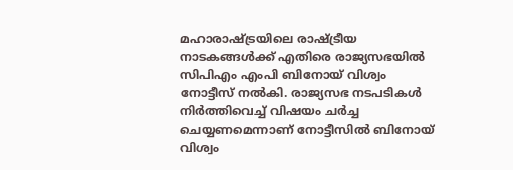മഹാരാഷ്ട്രയിലെ രാഷ്ട്രീയ നാടകങ്ങൾക്ക് എതിരെ രാജ്യസഭയിൽ സിപിഎം എംപി ബിനോയ് വിശ്വം നോട്ടീസ് നൽകി. രാജ്യസഭ നടപടികൾ നിർത്തിവെച്ച് വിഷയം ചർച്ച ചെയ്യണമെന്നാണ് നോട്ടീസിൽ ബിനോയ് വിശ്വം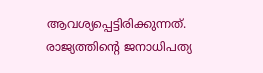ആവശ്യപ്പെട്ടിരിക്കുന്നത്. രാജ്യത്തിന്റെ ജനാധിപത്യ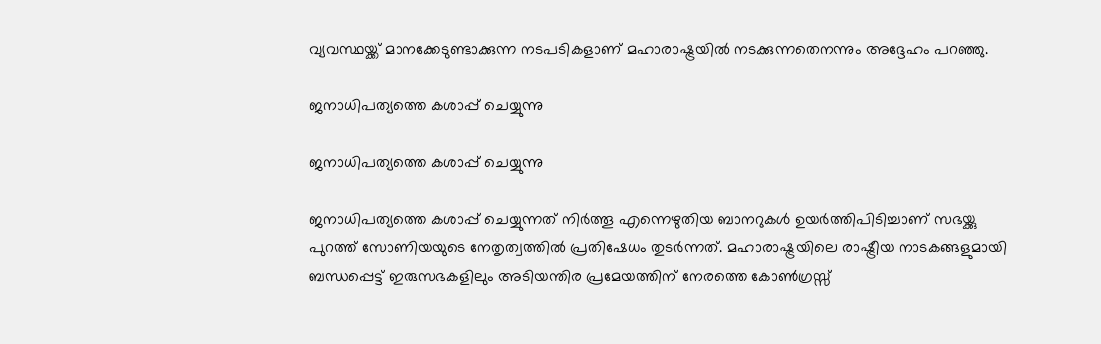വ്യവസ്ഥയ്ക്ക് മാനക്കേടുണ്ടാക്കുന്ന നടപടികളാണ് മഹാരാഷ്ട്രയിൽ നടക്കുന്നതെനന്നും അദ്ദേഹം പറഞ്ഞു.

ജനാധിപത്യത്തെ കശാപ്പ് ചെയ്യുന്നു

ജനാധിപത്യത്തെ കശാപ്പ് ചെയ്യുന്നു

ജനാധിപത്യത്തെ കശാപ്പ് ചെയ്യുന്നത് നിര്‍ത്തൂ എന്നെഴുതിയ ബാനറുകള്‍ ഉയര്‍ത്തിപിടിച്ചാണ് സഭയ്ക്കു പുറത്ത് സോണിയയുടെ നേതൃത്വത്തില്‍ പ്രതിഷേധം തുടര്‍ന്നത്. മഹാരാഷ്ട്രയിലെ രാഷ്ട്രീയ നാടകങ്ങളുമായി ബന്ധപ്പെട്ട് ഇരുസഭകളിലും അടിയന്തിര പ്രമേയത്തിന് നേരത്തെ കോണ്‍ഗ്രസ്സ്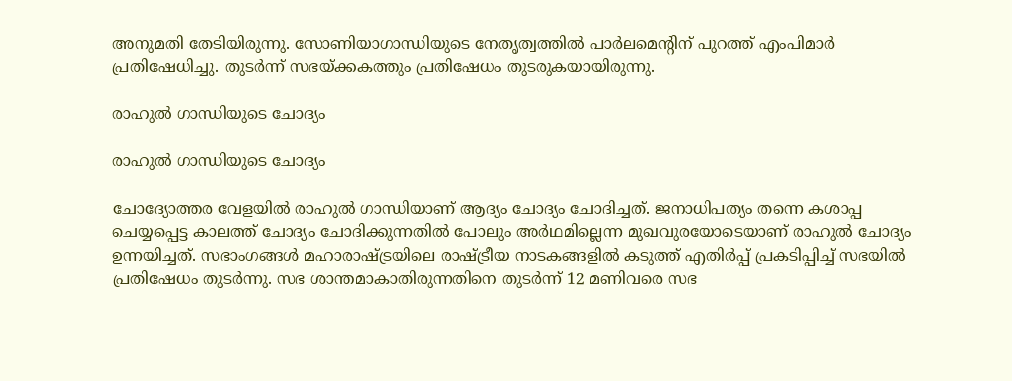അനുമതി തേടിയിരുന്നു. സോണിയാഗാന്ധിയുടെ നേതൃത്വത്തില്‍ പാര്‍ലമെന്റിന് പുറത്ത് എംപിമാര്‍ പ്രതിഷേധിച്ചു. തുടർന്ന് സഭയ്ക്കകത്തും പ്രതിഷേധം തുടരുകയായിരുന്നു.

രാഹുൽ ഗാന്ധിയുടെ ചോദ്യം

രാഹുൽ ഗാന്ധിയുടെ ചോദ്യം

ചോദ്യോത്തര വേളയില്‍ രാഹുല്‍ ഗാന്ധിയാണ് ആദ്യം ചോദ്യം ചോദിച്ചത്. ജനാധിപത്യം തന്നെ കശാപ്പ ചെയ്യപ്പെട്ട കാലത്ത് ചോദ്യം ചോദിക്കുന്നതില്‍ പോലും അര്‍ഥമില്ലെന്ന മുഖവുരയോടെയാണ് രാഹുൽ ചോദ്യം ഉന്നയിച്ചത്. സഭാംഗങ്ങള്‍ മഹാരാഷ്ട്രയിലെ രാഷ്ട്രീയ നാടകങ്ങളില്‍ കടുത്ത് എതിര്‍പ്പ് പ്രകടിപ്പിച്ച് സഭയില്‍ പ്രതിഷേധം തുടര്‍ന്നു. സഭ ശാന്തമാകാതിരുന്നതിനെ തുടര്‍ന്ന് 12 മണിവരെ സഭ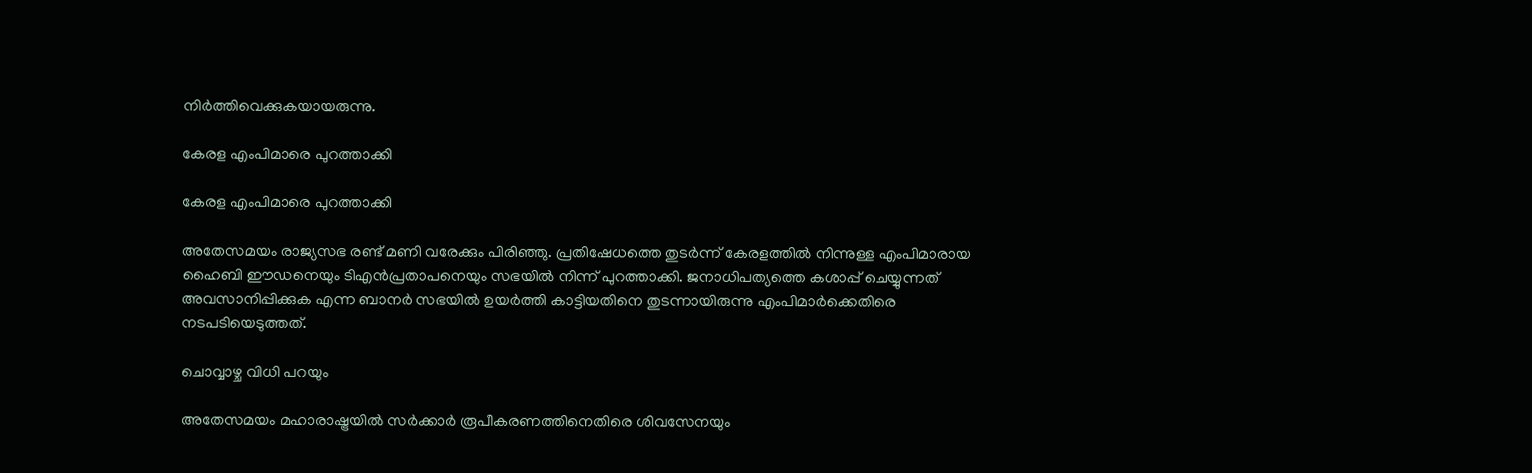നിർത്തിവെക്കുകയായരുന്നു.

കേരള എംപിമാരെ പുറത്താക്കി

കേരള എംപിമാരെ പുറത്താക്കി

അതേസമയം രാജ്യസഭ രണ്ട് മണി വരേക്കും പിരിഞ്ഞു. പ്രതിഷേധത്തെ തുടർന്ന് കേരളത്തിൽ നിന്നുള്ള എംപിമാരായ ഹൈബി ഈഡനെയും ടിഎന്‍പ്രതാപനെയും സഭയില്‍ നിന്ന് പുറത്താക്കി. ജനാധിപത്യത്തെ കശാപ്പ് ചെയ്യുന്നത് അവസാനിപ്പിക്കുക എന്ന ബാനര്‍ സഭയില്‍ ഉയർത്തി കാട്ടിയതിനെ തുടന്നായിരുന്നു എംപിമാർക്കെതിരെ നടപടിയെടുത്തത്.

ചൊവ്വാഴ്ച വിധി പറയും

അതേസമയം മഹാരാഷ്ട്രയില്‍ സര്‍ക്കാര്‍ രൂപീകരണത്തിനെതിരെ ശിവസേനയും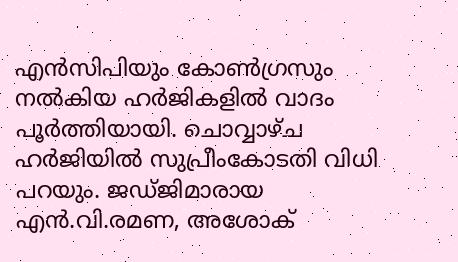എന്‍സിപിയും കോണ്‍ഗ്രസും നല്‍കിയ ഹര്‍ജികളില്‍ വാദം പൂർത്തിയായി. ചൊവ്വാഴ്ച ഹർജിയിൽ സുപ്രീംകോടതി വിധി പറയും. ജഡ്ജിമാരായ എന്‍.വി.രമണ, അശോക്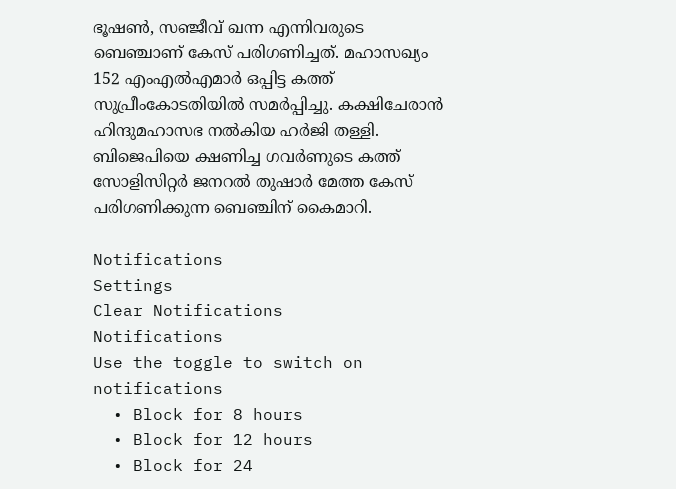ഭൂഷണ്‍, സഞ്ജീവ് ഖന്ന എന്നിവരുടെ ബെഞ്ചാണ് കേസ് പരിഗണിച്ചത്. മഹാസഖ്യം 152 എംഎല്‍എമാര്‍ ഒപ്പിട്ട കത്ത് സുപ്രീംകോടതിയില്‍ സമര്‍പ്പിച്ചു. കക്ഷിചേരാന്‍ ഹിന്ദുമഹാസഭ നല്‍കിയ ഹര്‍ജി തള്ളി. ബിജെപിയെ ക്ഷണിച്ച ഗവര്‍ണുടെ കത്ത് സോളിസിറ്റര്‍ ജനറൽ തുഷാർ മേത്ത കേസ് പരിഗണിക്കുന്ന ബെഞ്ചിന് കൈമാറി.

Notifications
Settings
Clear Notifications
Notifications
Use the toggle to switch on notifications
  • Block for 8 hours
  • Block for 12 hours
  • Block for 24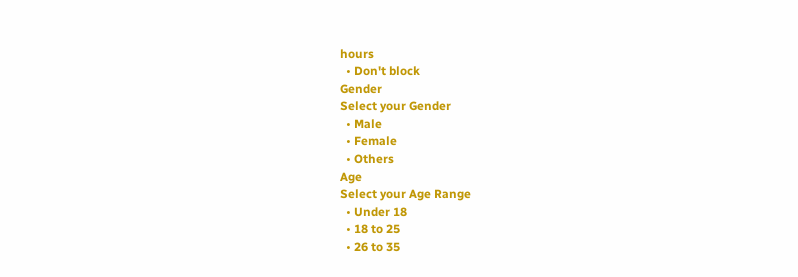hours
  • Don't block
Gender
Select your Gender
  • Male
  • Female
  • Others
Age
Select your Age Range
  • Under 18
  • 18 to 25
  • 26 to 35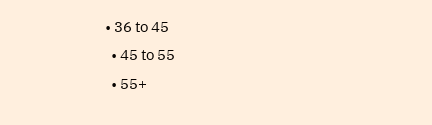• 36 to 45
  • 45 to 55
  • 55+